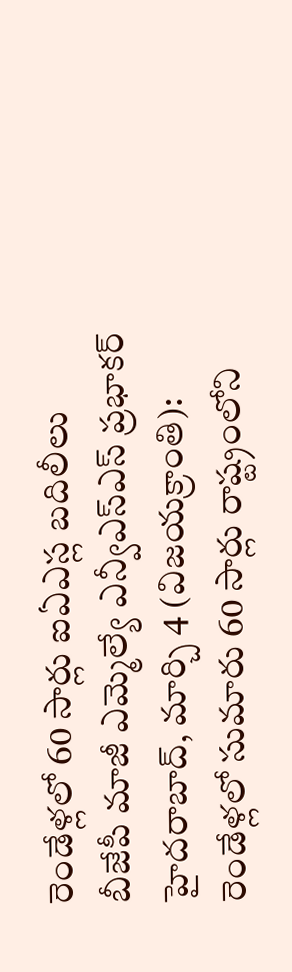రెండేళ్లలో 60 సార్లు ఐఏఎస్ల బదిలీలు
బీజేపీ మాజీ ఎమ్మెల్యే ఎన్వీఎస్ఎస్ ప్రభాకర్
హైదరాబాద్, మార్చి 4 (విజయక్రాంతి): రెండేళ్లలో సుమారు 60 సార్లు రాష్ట్రంలోని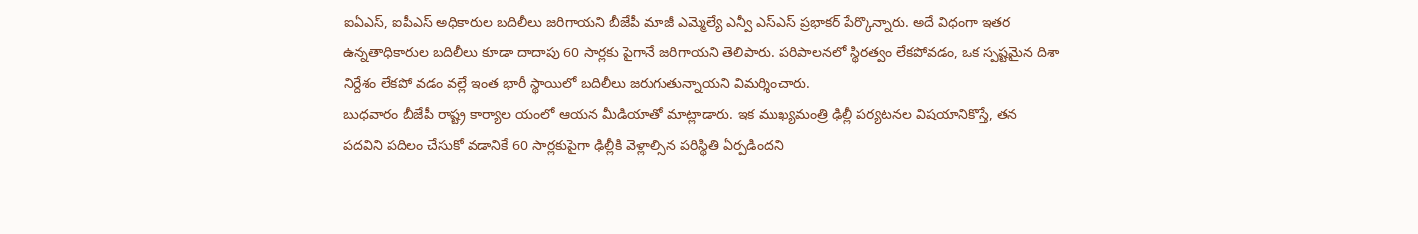ఐఏఎస్, ఐపీఎస్ అధికారుల బదిలీలు జరిగాయని బీజేపీ మాజీ ఎమ్మెల్యే ఎన్వీ ఎస్ఎస్ ప్రభాకర్ పేర్కొన్నారు. అదే విధంగా ఇతర ఉన్నతాధికారుల బదిలీలు కూడా దాదాపు 60 సార్లకు పైగానే జరిగాయని తెలిపారు. పరిపాలనలో స్థిరత్వం లేకపోవడం, ఒక స్పష్టమైన దిశా నిర్దేశం లేకపో వడం వల్లే ఇంత భారీ స్థాయిలో బదిలీలు జరుగుతున్నాయని విమర్శించారు.
బుధవారం బీజేపీ రాష్ట్ర కార్యాల యంలో ఆయన మీడియాతో మాట్లాడారు. ఇక ముఖ్యమంత్రి ఢిల్లీ పర్యటనల విషయానికొస్తే, తన పదవిని పదిలం చేసుకో వడానికే 60 సార్లకుపైగా ఢిల్లీకి వెళ్లాల్సిన పరిస్థితి ఏర్పడిందని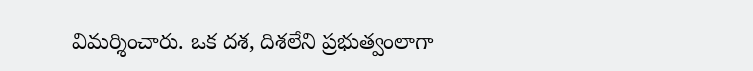విమర్శించారు. ఒక దశ, దిశలేని ప్రభుత్వంలాగా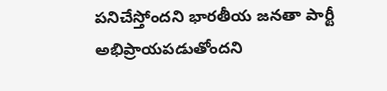పనిచేస్తోందని భారతీయ జనతా పార్టీ అభిప్రాయపడుతోందని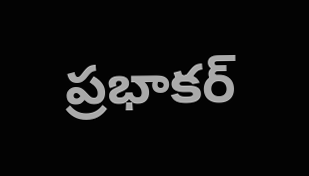ప్రభాకర్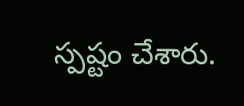స్పష్టం చేశారు.